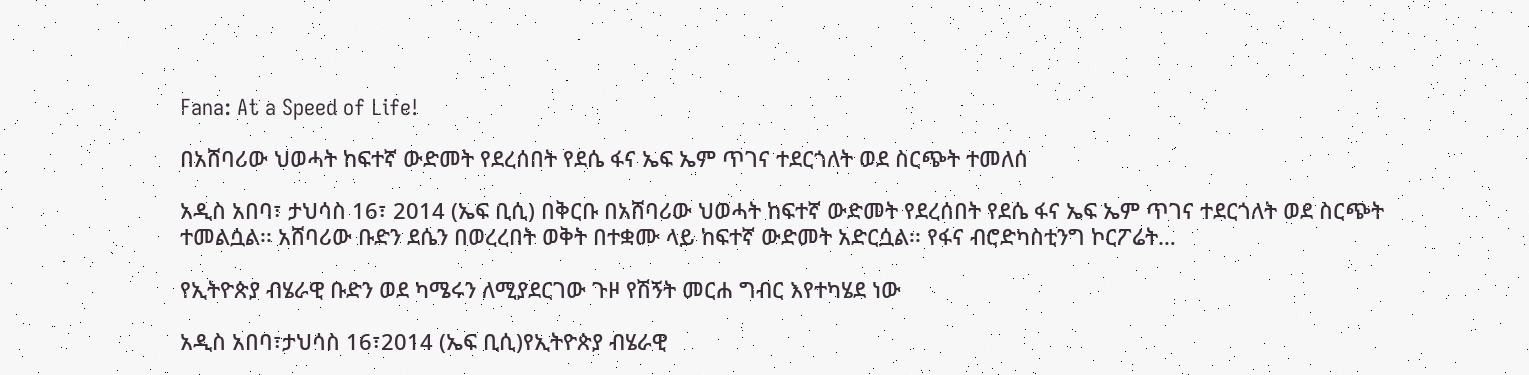Fana: At a Speed of Life!

በአሸባሪው ህወሓት ከፍተኛ ውድመት የደረሰበት የደሴ ፋና ኤፍ ኤም ጥገና ተደርጎለት ወደ ስርጭት ተመለሰ

አዲስ አበባ፣ ታህሳስ 16፣ 2014 (ኤፍ ቢሲ) በቅርቡ በአሸባሪው ህወሓት ከፍተኛ ውድመት የደረሰበት የደሴ ፋና ኤፍ ኤም ጥገና ተደርጎለት ወደ ስርጭት ተመልሷል፡፡ አሸባሪው ቡድን ደሴን በወረረበት ወቅት በተቋሙ ላይ ከፍተኛ ውድመት አድርሷል፡፡ የፋና ብሮድካስቲንግ ኮርፖሬት…

የኢትዮጵያ ብሄራዊ ቡድን ወደ ካሜሩን ለሚያደርገው ጉዞ የሽኝት መርሐ ግብር እየተካሄደ ነው

አዲስ አበባ፣ታህሳስ 16፣2014 (ኤፍ ቢሲ)የኢትዮጵያ ብሄራዊ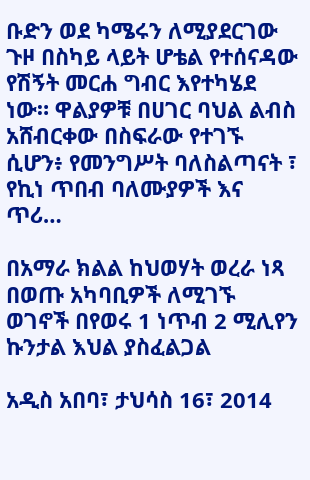ቡድን ወደ ካሜሩን ለሚያደርገው ጉዞ በስካይ ላይት ሆቴል የተሰናዳው የሽኝት መርሐ ግብር እየተካሄደ ነው። ዋልያዎቹ በሀገር ባህል ልብስ አሸብርቀው በስፍራው የተገኙ ሲሆን፥ የመንግሥት ባለስልጣናት ፣ የኪነ ጥበብ ባለሙያዎች እና ጥሪ…

በአማራ ክልል ከህወሃት ወረራ ነጻ በወጡ አካባቢዎች ለሚገኙ ወገኖች በየወሩ 1 ነጥብ 2 ሚሊየን ኩንታል እህል ያስፈልጋል

አዲስ አበባ፣ ታህሳስ 16፣ 2014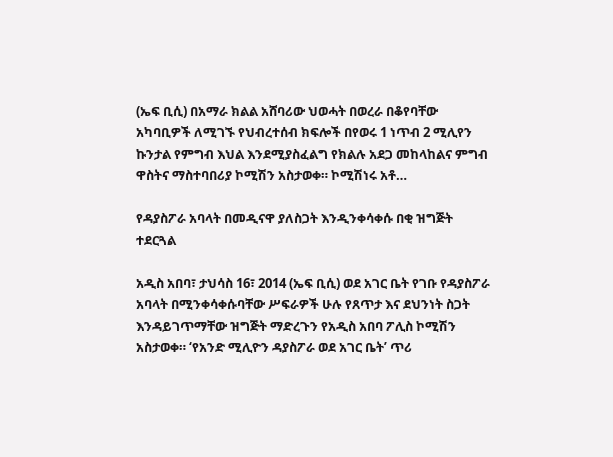(ኤፍ ቢሲ) በአማራ ክልል አሸባሪው ህወሓት በወረራ በቆየባቸው አካባቢዎች ለሚገኙ የህብረተሰብ ክፍሎች በየወሩ 1 ነጥብ 2 ሚሊየን ኩንታል የምግብ እህል እንደሚያስፈልግ የክልሉ አደጋ መከላከልና ምግብ ዋስትና ማስተባበሪያ ኮሚሽን አስታወቀ። ኮሚሽነሩ አቶ…

የዳያስፖራ አባላት በመዲናዋ ያለስጋት እንዲንቀሳቀሱ በቂ ዝግጅት ተደርጓል

አዲስ አበባ፣ ታህሳስ 16፣ 2014 (ኤፍ ቢሲ) ወደ አገር ቤት የገቡ የዳያስፖራ አባላት በሚንቀሳቀሱባቸው ሥፍራዎች ሁሉ የጸጥታ እና ደህንነት ስጋት እንዳይገጥማቸው ዝግጅት ማድረጉን የአዲስ አበባ ፖሊስ ኮሚሽን አስታወቀ። ‘የአንድ ሚሊዮን ዳያስፖራ ወደ አገር ቤት’ ጥሪ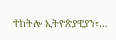ተከትሎ ኢትዮጵያዊያን፣…